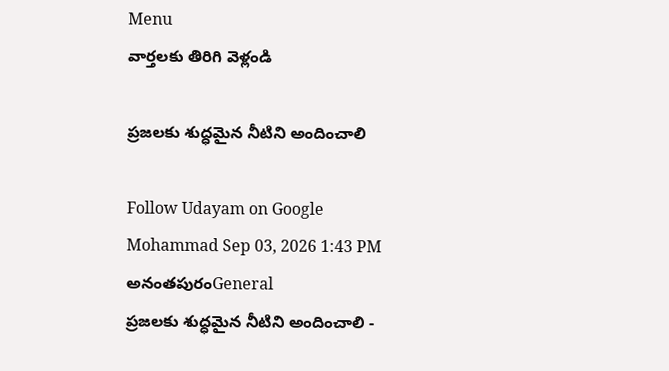Menu
వార్తలకు తిరిగి వెళ్లండి

ప్రజలకు శుద్ధమైన నీటిని అందించాలి

Follow Udayam on Google
Mohammad Sep 03, 2026 1:43 PM అనంతపురంGeneral
ప్రజలకు శుద్ధమైన నీటిని అందించాలి -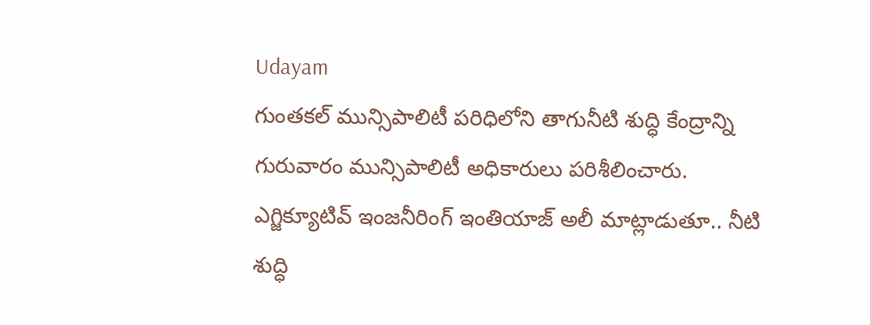Udayam
గుంతకల్ మున్సిపాలిటీ పరిధిలోని తాగునీటి శుద్ధి కేంద్రాన్ని గురువారం మున్సిపాలిటీ అధికారులు పరిశీలించారు. ఎగ్జిక్యూటివ్ ఇంజనీరింగ్ ఇంతియాజ్ అలీ మాట్లాడుతూ.. నీటి శుద్ధి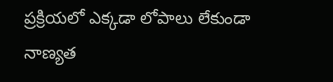ప్రక్రియలో ఎక్కడా లోపాలు లేకుండా నాణ్యత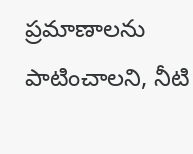ప్రమాణాలను పాటించాలని, నీటి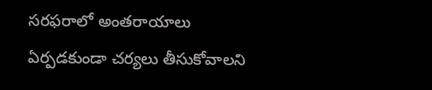సరఫరాలో అంతరాయాలు ఏర్పడకుండా చర్యలు తీసుకోవాలని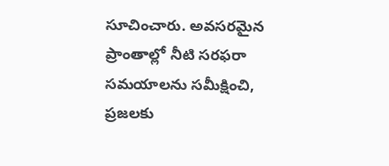సూచించారు. అవసరమైన ప్రాంతాల్లో నీటి సరఫరా సమయాలను సమీక్షించి, ప్రజలకు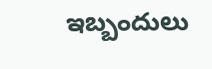ఇబ్బందులు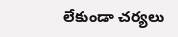లేకుండా చర్యలు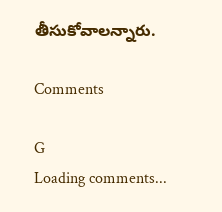తీసుకోవాలన్నారు.

Comments

G
Loading comments...